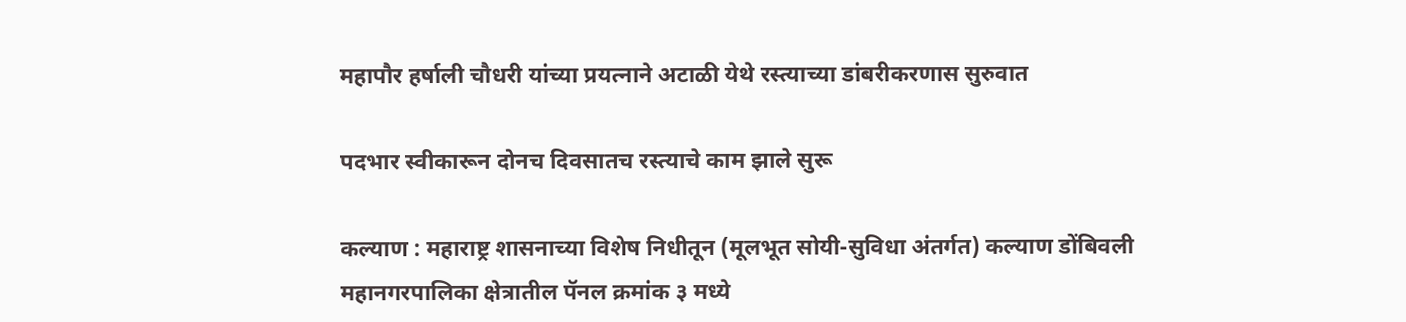महापौर हर्षाली चौधरी यांच्या प्रयत्नाने अटाळी येथे रस्त्याच्या डांबरीकरणास सुरुवात

पदभार स्वीकारून दोनच दिवसातच रस्त्याचे काम झाले सुरू

कल्याण : महाराष्ट्र शासनाच्या विशेष निधीतून (मूलभूत सोयी-सुविधा अंतर्गत) कल्याण डोंबिवली महानगरपालिका क्षेत्रातील पॅनल क्रमांक ३ मध्ये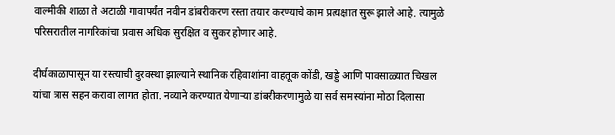वाल्मीकी शाळा ते अटाळी गावापर्यंत नवीन डांबरीकरण रस्ता तयार करण्याचे काम प्रत्यक्षात सुरू झाले आहे. त्यामुळे परिसरातील नागरिकांचा प्रवास अधिक सुरक्षित व सुकर होणार आहे.

दीर्घकाळापासून या रस्त्याची दुरवस्था झाल्याने स्थानिक रहिवाशांना वाहतूक कोंडी, खड्डे आणि पावसाळ्यात चिखल यांचा त्रास सहन करावा लागत होता. नव्याने करण्यात येणाऱ्या डांबरीकरणामुळे या सर्व समस्यांना मोठा दिलासा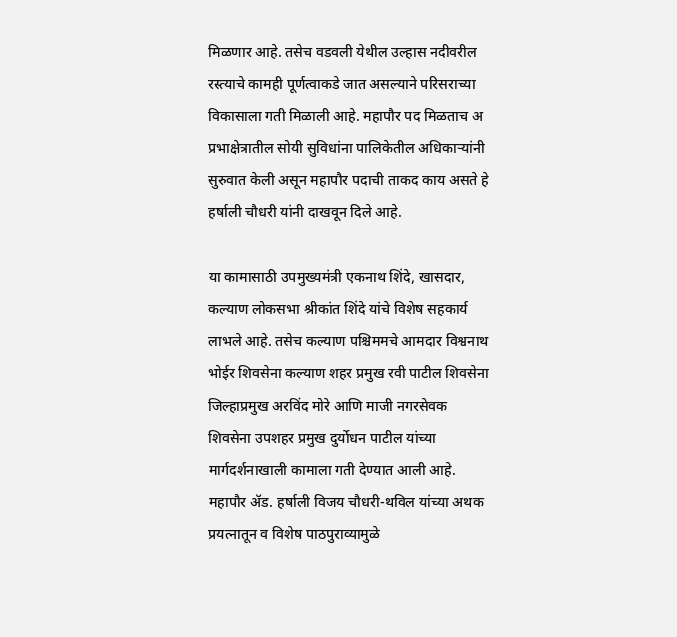मिळणार आहे. तसेच वडवली येथील उल्हास नदीवरील रस्त्याचे कामही पूर्णत्वाकडे जात असल्याने परिसराच्या विकासाला गती मिळाली आहे. महापौर पद मिळताच अ प्रभाक्षेत्रातील सोयी सुविधांना पालिकेतील अधिकाऱ्यांनी सुरुवात केली असून महापौर पदाची ताकद काय असते हे हर्षाली चौधरी यांनी दाखवून दिले आहे.

या कामासाठी उपमुख्यमंत्री एकनाथ शिंदे, खासदार, कल्याण लोकसभा श्रीकांत शिंदे यांचे विशेष सहकार्य लाभले आहे. तसेच कल्याण पश्चिममचे आमदार विश्वनाथ भोईर शिवसेना कल्याण शहर प्रमुख रवी पाटील शिवसेना जिल्हाप्रमुख अरविंद मोरे आणि माजी नगरसेवक शिवसेना उपशहर प्रमुख दुर्योधन पाटील यांच्या मार्गदर्शनाखाली कामाला गती देण्यात आली आहे. महापौर ॲड. हर्षाली विजय चौधरी-थविल यांच्या अथक प्रयत्नातून व विशेष पाठपुराव्यामुळे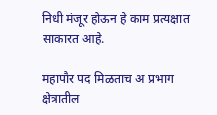निधी मंजूर होऊन हे काम प्रत्यक्षात साकारत आहे.

महापौर पद मिळताच अ प्रभाग क्षेत्रातील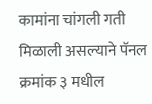कामांना चांगली गती मिळाली असल्याने पॅनल क्रमांक ३ मधील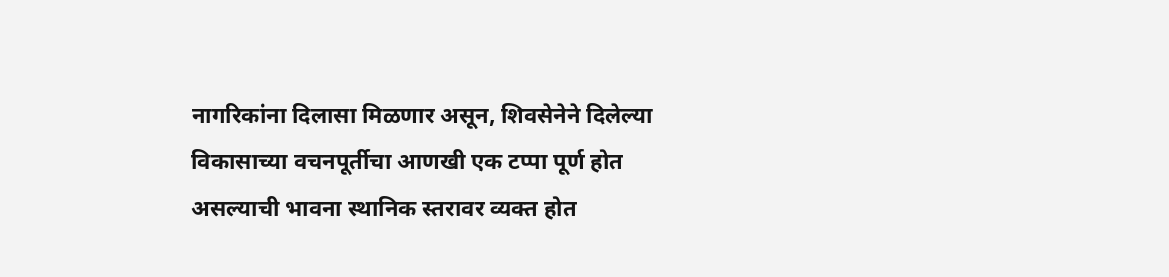नागरिकांना दिलासा मिळणार असून, शिवसेनेने दिलेल्या विकासाच्या वचनपूर्तीचा आणखी एक टप्पा पूर्ण होत असल्याची भावना स्थानिक स्तरावर व्यक्त होत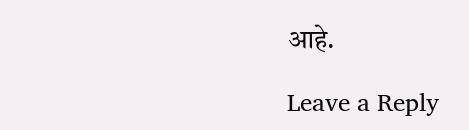आहे.

Leave a Reply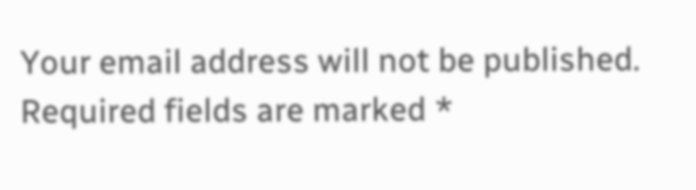Your email address will not be published. Required fields are marked *